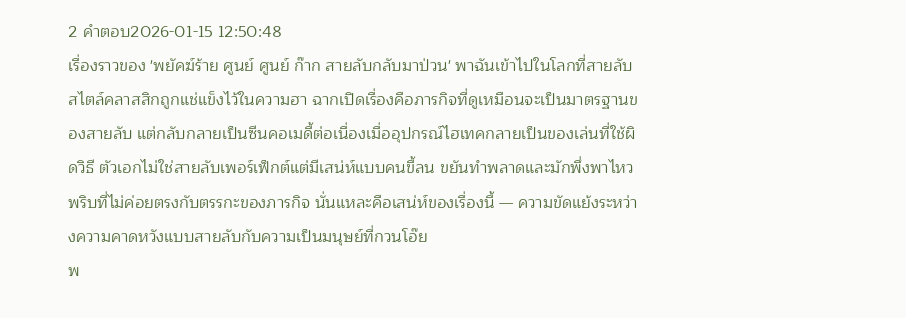2 คำตอบ2026-01-15 12:50:48
เรื่องราวของ 'พยัคฆ์ร้าย ศูนย์ ศูนย์ ก๊าก สายลับกลับมาป่วน' พาฉันเข้าไปในโลกที่สายลับสไตล์คลาสสิกถูกแช่แข็งไว้ในความฮา ฉากเปิดเรื่องคือภารกิจที่ดูเหมือนจะเป็นมาตรฐานของสายลับ แต่กลับกลายเป็นซีนคอเมดี้ต่อเนื่องเมื่ออุปกรณ์ไฮเทคกลายเป็นของเล่นที่ใช้ผิดวิธี ตัวเอกไม่ใช่สายลับเพอร์เฟ็กต์แต่มีเสน่ห์แบบคนขี้ลน ขยันทำพลาดและมักพึ่งพาไหวพริบที่ไม่ค่อยตรงกับตรรกะของภารกิจ นั่นแหละคือเสน่ห์ของเรื่องนี้ — ความขัดแย้งระหว่างความคาดหวังแบบสายลับกับความเป็นมนุษย์ที่กวนโอ๊ย
พ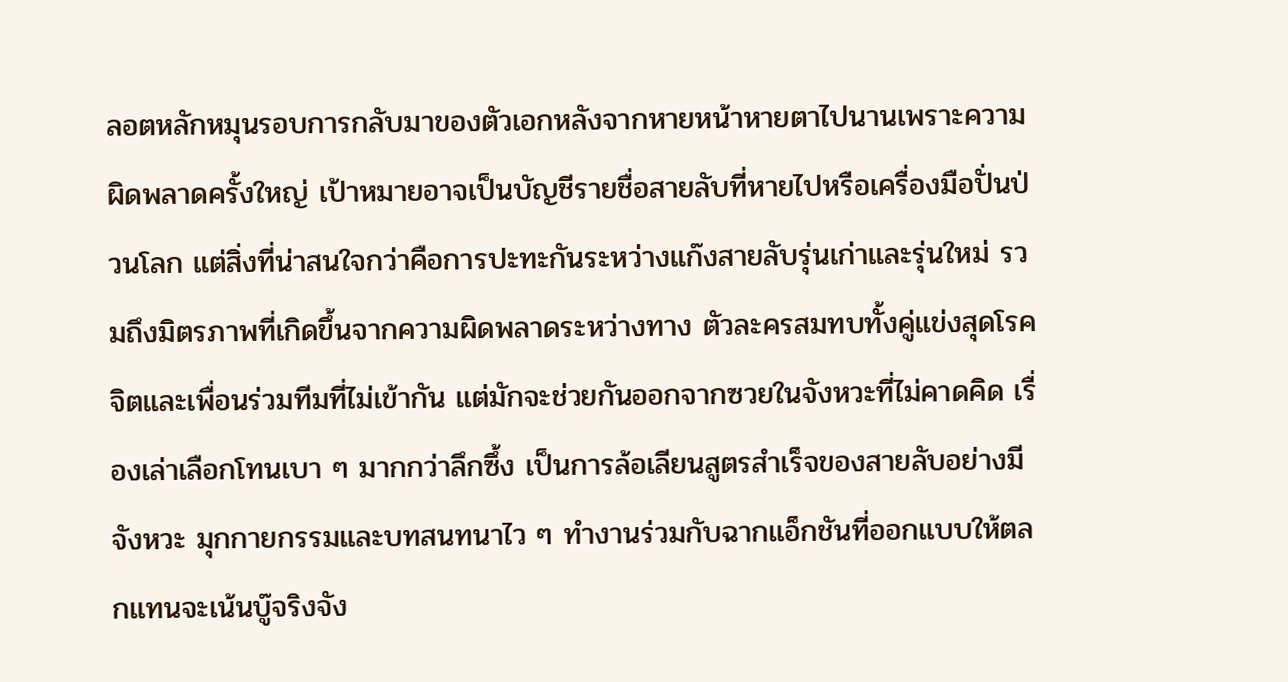ลอตหลักหมุนรอบการกลับมาของตัวเอกหลังจากหายหน้าหายตาไปนานเพราะความผิดพลาดครั้งใหญ่ เป้าหมายอาจเป็นบัญชีรายชื่อสายลับที่หายไปหรือเครื่องมือปั่นป่วนโลก แต่สิ่งที่น่าสนใจกว่าคือการปะทะกันระหว่างแก๊งสายลับรุ่นเก่าและรุ่นใหม่ รวมถึงมิตรภาพที่เกิดขึ้นจากความผิดพลาดระหว่างทาง ตัวละครสมทบทั้งคู่แข่งสุดโรคจิตและเพื่อนร่วมทีมที่ไม่เข้ากัน แต่มักจะช่วยกันออกจากซวยในจังหวะที่ไม่คาดคิด เรื่องเล่าเลือกโทนเบา ๆ มากกว่าลึกซึ้ง เป็นการล้อเลียนสูตรสำเร็จของสายลับอย่างมีจังหวะ มุกกายกรรมและบทสนทนาไว ๆ ทำงานร่วมกับฉากแอ็กชันที่ออกแบบให้ตลกแทนจะเน้นบู๊จริงจัง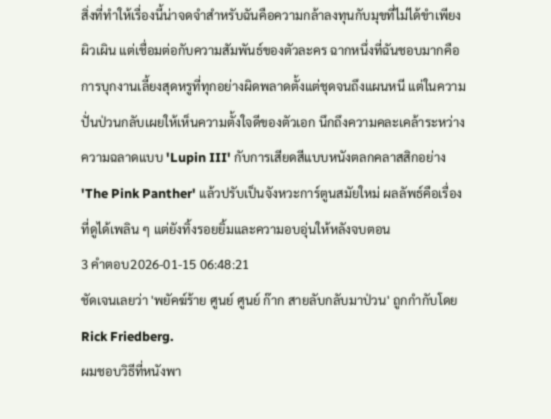สิ่งที่ทำให้เรื่องนี้น่าจดจำสำหรับฉันคือความกล้าลงทุนกับมุขที่ไม่ได้ขำเพียงผิวเผิน แต่เชื่อมต่อกับความสัมพันธ์ของตัวละคร ฉากหนึ่งที่ฉันชอบมากคือการบุกงานเลี้ยงสุดหรูที่ทุกอย่างผิดพลาดตั้งแต่ชุดจนถึงแผนหนี แต่ในความปั่นป่วนกลับเผยให้เห็นความตั้งใจดีของตัวเอก นึกถึงความคละเคล้าระหว่างความฉลาดแบบ 'Lupin III' กับการเสียดสีแบบหนังตลกคลาสสิกอย่าง 'The Pink Panther' แล้วปรับเป็นจังหวะการ์ตูนสมัยใหม่ ผลลัพธ์คือเรื่องที่ดูได้เพลิน ๆ แต่ยังทิ้งรอยยิ้มและความอบอุ่นให้หลังจบตอน
3 คำตอบ2026-01-15 06:48:21
ชัดเจนเลยว่า 'พยัคฆ์ร้าย ศูนย์ ศูนย์ ก๊าก สายลับกลับมาป่วน' ถูกกำกับโดย Rick Friedberg.
ผมชอบวิธีที่หนังพา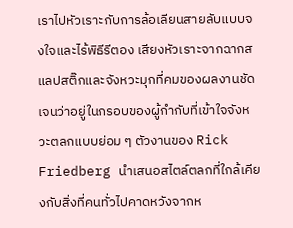เราไปหัวเราะกับการล้อเลียนสายลับแบบจงใจและไร้พิธีรีตอง เสียงหัวเราะจากฉากสแลปสติ๊กและจังหวะมุกที่คมของผลงานชัดเจนว่าอยู่ในกรอบของผู้กำกับที่เข้าใจจังหวะตลกแบบย่อม ๆ ตัวงานของ Rick Friedberg นำเสนอสไตล์ตลกที่ใกล้เคียงกับสิ่งที่คนทั่วไปคาดหวังจากห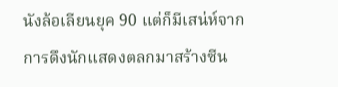นังล้อเลียนยุค 90 แต่ก็มีเสน่ห์จากการดึงนักแสดงตลกมาสร้างซีน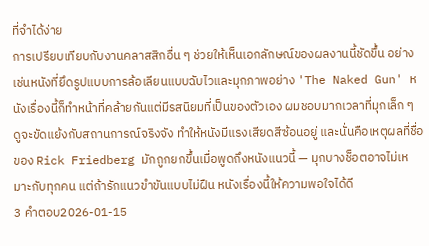ที่จำได้ง่าย
การเปรียบเทียบกับงานคลาสสิกอื่น ๆ ช่วยให้เห็นเอกลักษณ์ของผลงานนี้ชัดขึ้น อย่างเช่นหนังที่ยึดรูปแบบการล้อเลียนแบบฉับไวและมุกภาพอย่าง 'The Naked Gun' หนังเรื่องนี้ก็ทำหน้าที่คล้ายกันแต่มีรสนิยมที่เป็นของตัวเอง ผมชอบมากเวลาที่มุกเล็ก ๆ ดูจะขัดแย้งกับสถานการณ์จริงจัง ทำให้หนังมีแรงเสียดสีซ้อนอยู่ และนั่นคือเหตุผลที่ชื่อของ Rick Friedberg มักถูกยกขึ้นเมื่อพูดถึงหนังแนวนี้ — มุกบางช็อตอาจไม่เหมาะกับทุกคน แต่ถ้ารักแนวขำขันแบบไม่ฝืน หนังเรื่องนี้ให้ความพอใจได้ดี
3 คำตอบ2026-01-15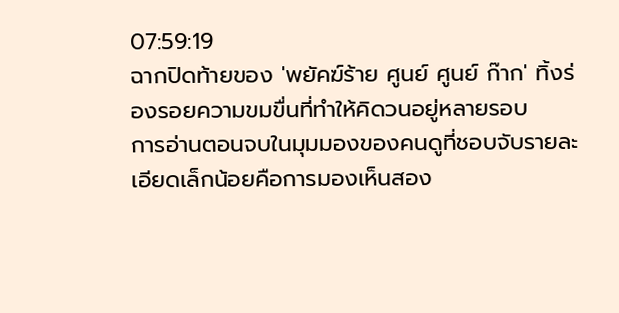07:59:19
ฉากปิดท้ายของ 'พยัคฆ์ร้าย ศูนย์ ศูนย์ ก๊าก' ทิ้งร่องรอยความขมขื่นที่ทำให้คิดวนอยู่หลายรอบ
การอ่านตอนจบในมุมมองของคนดูที่ชอบจับรายละเอียดเล็กน้อยคือการมองเห็นสอง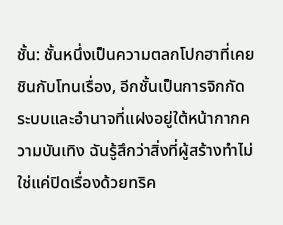ชั้น: ชั้นหนึ่งเป็นความตลกโปกฮาที่เคยชินกับโทนเรื่อง, อีกชั้นเป็นการจิกกัดระบบและอำนาจที่แฝงอยู่ใต้หน้ากากความบันเทิง ฉันรู้สึกว่าสิ่งที่ผู้สร้างทำไม่ใช่แค่ปิดเรื่องด้วยทริค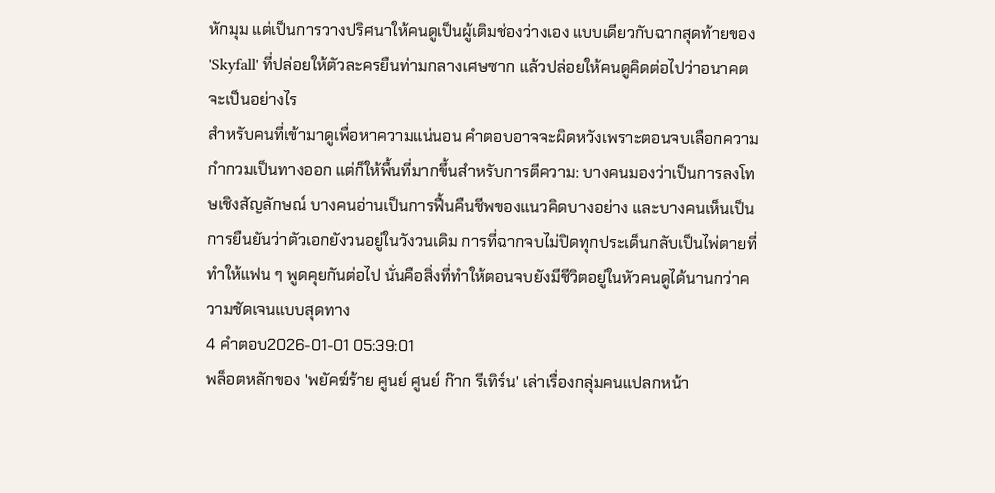หักมุม แต่เป็นการวางปริศนาให้คนดูเป็นผู้เติมช่องว่างเอง แบบเดียวกับฉากสุดท้ายของ 'Skyfall' ที่ปล่อยให้ตัวละครยืนท่ามกลางเศษซาก แล้วปล่อยให้คนดูคิดต่อไปว่าอนาคตจะเป็นอย่างไร
สำหรับคนที่เข้ามาดูเพื่อหาความแน่นอน คำตอบอาจจะผิดหวังเพราะตอนจบเลือกความกำกวมเป็นทางออก แต่ก็ให้พื้นที่มากขึ้นสำหรับการตีความ: บางคนมองว่าเป็นการลงโทษเชิงสัญลักษณ์ บางคนอ่านเป็นการฟื้นคืนชีพของแนวคิดบางอย่าง และบางคนเห็นเป็นการยืนยันว่าตัวเอกยังวนอยู่ในวังวนเดิม การที่ฉากจบไม่ปิดทุกประเด็นกลับเป็นไพ่ตายที่ทำให้แฟน ๆ พูดคุยกันต่อไป นั่นคือสิ่งที่ทำให้ตอนจบยังมีชีวิตอยู่ในหัวคนดูได้นานกว่าความชัดเจนแบบสุดทาง
4 คำตอบ2026-01-01 05:39:01
พล็อตหลักของ 'พยัคฆ์ร้าย ศูนย์ ศูนย์ ก๊าก รีเทิร์น' เล่าเรื่องกลุ่มคนแปลกหน้า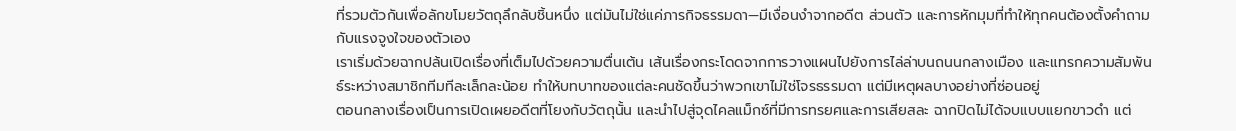ที่รวมตัวกันเพื่อลักขโมยวัตถุลึกลับชิ้นหนึ่ง แต่มันไม่ใช่แค่ภารกิจธรรมดา—มีเงื่อนงำจากอดีต ส่วนตัว และการหักมุมที่ทำให้ทุกคนต้องตั้งคำถามกับแรงจูงใจของตัวเอง
เราเริ่มด้วยฉากปล้นเปิดเรื่องที่เต็มไปด้วยความตื่นเต้น เส้นเรื่องกระโดดจากการวางแผนไปยังการไล่ล่าบนถนนกลางเมือง และแทรกความสัมพันธ์ระหว่างสมาชิกทีมทีละเล็กละน้อย ทำให้บทบาทของแต่ละคนชัดขึ้นว่าพวกเขาไม่ใช่โจรธรรมดา แต่มีเหตุผลบางอย่างที่ซ่อนอยู่
ตอนกลางเรื่องเป็นการเปิดเผยอดีตที่โยงกับวัตถุนั้น และนำไปสู่จุดไคลแม็กซ์ที่มีการทรยศและการเสียสละ ฉากปิดไม่ได้จบแบบแยกขาวดำ แต่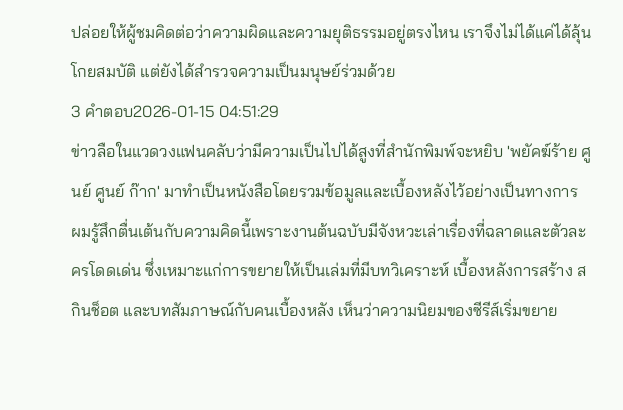ปล่อยให้ผู้ชมคิดต่อว่าความผิดและความยุติธรรมอยู่ตรงไหน เราจึงไม่ได้แค่ได้ลุ้นโกยสมบัติ แต่ยังได้สำรวจความเป็นมนุษย์ร่วมด้วย
3 คำตอบ2026-01-15 04:51:29
ข่าวลือในแวดวงแฟนคลับว่ามีความเป็นไปได้สูงที่สำนักพิมพ์จะหยิบ 'พยัคฆ์ร้าย ศูนย์ ศูนย์ ก๊าก' มาทำเป็นหนังสือโดยรวมข้อมูลและเบื้องหลังไว้อย่างเป็นทางการ
ผมรู้สึกตื่นเต้นกับความคิดนี้เพราะงานต้นฉบับมีจังหวะเล่าเรื่องที่ฉลาดและตัวละครโดดเด่น ซึ่งเหมาะแก่การขยายให้เป็นเล่มที่มีบทวิเคราะห์ เบื้องหลังการสร้าง สกินช็อต และบทสัมภาษณ์กับคนเบื้องหลัง เห็นว่าความนิยมของซีรีส์เริ่มขยาย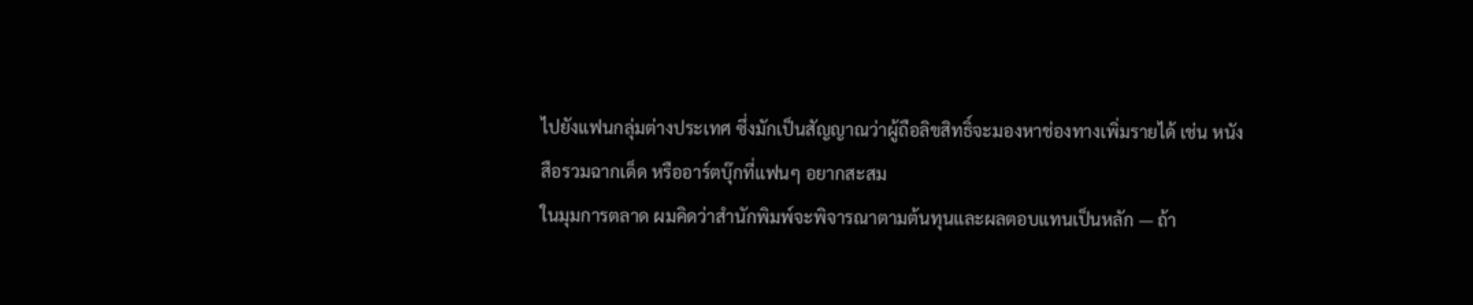ไปยังแฟนกลุ่มต่างประเทศ ซึ่งมักเป็นสัญญาณว่าผู้ถือลิขสิทธิ์จะมองหาช่องทางเพิ่มรายได้ เช่น หนังสือรวมฉากเด็ด หรืออาร์ตบุ๊กที่แฟนๆ อยากสะสม
ในมุมการตลาด ผมคิดว่าสำนักพิมพ์จะพิจารณาตามต้นทุนและผลตอบแทนเป็นหลัก — ถ้า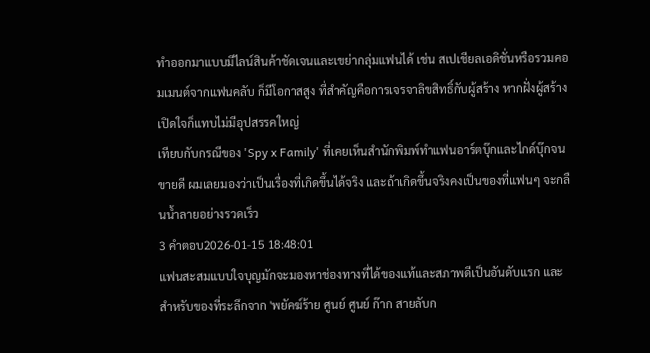ทำออกมาแบบมีไลน์สินค้าชัดเจนและเขย่ากลุ่มแฟนได้ เช่น สเปเชียลเอดิชั่นหรือรวมคอมเมนต์จากแฟนคลับ ก็มีโอกาสสูง ที่สำคัญคือการเจรจาลิขสิทธิ์กับผู้สร้าง หากฝั่งผู้สร้างเปิดใจก็แทบไม่มีอุปสรรคใหญ่
เทียบกับกรณีของ 'Spy x Family' ที่เคยเห็นสำนักพิมพ์ทำแฟนอาร์ตบุ๊กและไกด์บุ๊กจนขายดี ผมเลยมองว่าเป็นเรื่องที่เกิดขึ้นได้จริง และถ้าเกิดขึ้นจริงคงเป็นของที่แฟนๆ จะกลืนน้ำลายอย่างรวดเร็ว
3 คำตอบ2026-01-15 18:48:01
แฟนสะสมแบบใจบุญมักจะมองหาช่องทางที่ได้ของแท้และสภาพดีเป็นอันดับแรก และสำหรับของที่ระลึกจาก 'พยัคฆ์ร้าย ศูนย์ ศูนย์ ก๊าก สายลับก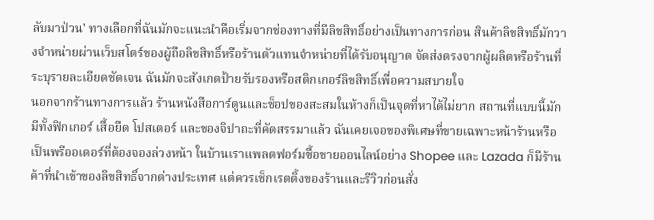ลับมาป่วน' ทางเลือกที่ฉันมักจะแนะนำคือเริ่มจากช่องทางที่มีลิขสิทธิ์อย่างเป็นทางการก่อน สินค้าลิขสิทธิ์มักวางจำหน่ายผ่านเว็บสโตร์ของผู้ถือลิขสิทธิ์หรือร้านตัวแทนจำหน่ายที่ได้รับอนุญาต จัดส่งตรงจากผู้ผลิตหรือร้านที่ระบุรายละเอียดชัดเจน ฉันมักจะสังเกตป้ายรับรองหรือสติกเกอร์ลิขสิทธิ์เพื่อความสบายใจ
นอกจากร้านทางการแล้ว ร้านหนังสือการ์ตูนและช็อปของสะสมในห้างก็เป็นจุดที่หาได้ไม่ยาก สถานที่แบบนี้มักมีทั้งฟิกเกอร์ เสื้อยืด โปสเตอร์ และของจิปาถะที่คัดสรรมาแล้ว ฉันเคยเจอของพิเศษที่ขายเฉพาะหน้าร้านหรือเป็นพรีออเดอร์ที่ต้องจองล่วงหน้า ในบ้านเราแพลตฟอร์มซื้อขายออนไลน์อย่าง Shopee และ Lazada ก็มีร้านค้าที่นำเข้าของลิขสิทธิ์จากต่างประเทศ แต่ควรเช็กเรตติ้งของร้านและรีวิวก่อนสั่ง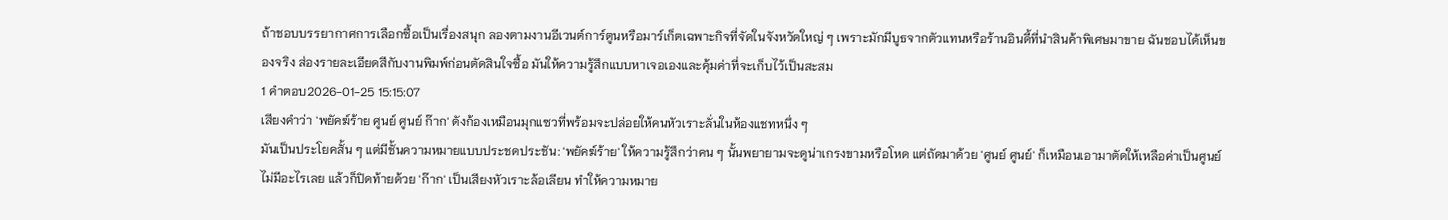ถ้าชอบบรรยากาศการเลือกซื้อเป็นเรื่องสนุก ลองตามงานอีเวนต์การ์ตูนหรือมาร์เก็ตเฉพาะกิจที่จัดในจังหวัดใหญ่ ๆ เพราะมักมีบูธจากตัวแทนหรือร้านอินดี้ที่นำสินค้าพิเศษมาขาย ฉันชอบได้เห็นของจริง ส่องรายละเอียดสีกับงานพิมพ์ก่อนตัดสินใจซื้อ มันให้ความรู้สึกแบบหาเจอเองและคุ้มค่าที่จะเก็บไว้เป็นสะสม
1 คำตอบ2026-01-25 15:15:07
เสียงคำว่า 'พยัคฆ์ร้าย ศูนย์ ศูนย์ ก๊าก' ดังก้องเหมือนมุกแซวที่พร้อมจะปล่อยให้คนหัวเราะลั่นในห้องแชทหนึ่ง ๆ
มันเป็นประโยคสั้น ๆ แต่มีชั้นความหมายแบบประชดประชัน: 'พยัคฆ์ร้าย' ให้ความรู้สึกว่าคน ๆ นั้นพยายามจะดูน่าเกรงขามหรือโหด แต่ถัดมาด้วย 'ศูนย์ ศูนย์' ก็เหมือนเอามาตัดให้เหลือค่าเป็นศูนย์ ไม่มีอะไรเลย แล้วก็ปิดท้ายด้วย 'ก๊าก' เป็นเสียงหัวเราะล้อเลียน ทำให้ความหมาย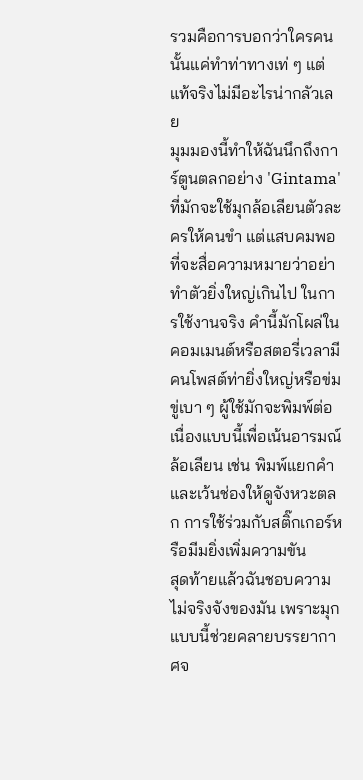รวมคือการบอกว่าใครคนนั้นแค่ทำท่าทางเท่ ๆ แต่แท้จริงไม่มีอะไรน่ากลัวเลย
มุมมองนี้ทำให้ฉันนึกถึงการ์ตูนตลกอย่าง 'Gintama' ที่มักจะใช้มุกล้อเลียนตัวละครให้คนขำ แต่แสบคมพอที่จะสื่อความหมายว่าอย่าทำตัวยิ่งใหญ่เกินไป ในการใช้งานจริง คำนี้มักโผล่ในคอมเมนต์หรือสตอรี่เวลามีคนโพสต์ท่ายิ่งใหญ่หรือข่มขู่เบา ๆ ผู้ใช้มักจะพิมพ์ต่อเนื่องแบบนี้เพื่อเน้นอารมณ์ล้อเลียน เช่น พิมพ์แยกคำและเว้นช่องให้ดูจังหวะตลก การใช้ร่วมกับสติ๊กเกอร์หรือมีมยิ่งเพิ่มความขัน
สุดท้ายแล้วฉันชอบความไม่จริงจังของมัน เพราะมุกแบบนี้ช่วยคลายบรรยากาศจ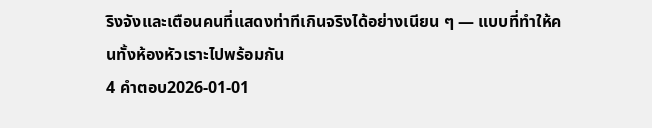ริงจังและเตือนคนที่แสดงท่าทีเกินจริงได้อย่างเนียน ๆ — แบบที่ทำให้คนทั้งห้องหัวเราะไปพร้อมกัน
4 คำตอบ2026-01-01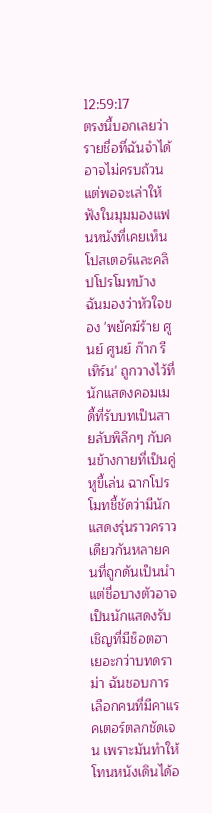12:59:17
ตรงนี้บอกเลยว่ารายชื่อที่ฉันจำได้อาจไม่ครบถ้วน แต่พอจะเล่าให้ฟังในมุมมองแฟนหนังที่เคยเห็นโปสเตอร์และคลิปโปรโมทบ้าง
ฉันมองว่าหัวใจของ 'พยัคฆ์ร้าย ศูนย์ ศูนย์ ก๊าก รีเทิร์น' ถูกวางไว้ที่นักแสดงคอมเมดี้ที่รับบทเป็นสายลับพิลึกๆ กับคนข้างกายที่เป็นคู่หูขี้เล่น ฉากโปรโมทชี้ชัดว่ามีนักแสดงรุ่นราวคราวเดียวกันหลายคนที่ถูกดันเป็นนำ แต่ชื่อบางตัวอาจเป็นนักแสดงรับเชิญที่มีช็อตฮาเยอะกว่าบทดราม่า ฉันชอบการเลือกคนที่มีคาแรคเตอร์ตลกชัดเจน เพราะมันทำให้โทนหนังเดินได้อ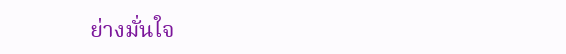ย่างมั่นใจ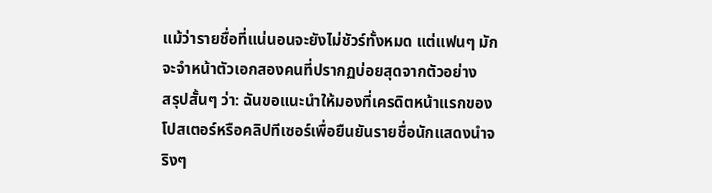แม้ว่ารายชื่อที่แน่นอนจะยังไม่ชัวร์ทั้งหมด แต่แฟนๆ มักจะจำหน้าตัวเอกสองคนที่ปรากฏบ่อยสุดจากตัวอย่าง
สรุปสั้นๆ ว่า: ฉันขอแนะนำให้มองที่เครดิตหน้าแรกของโปสเตอร์หรือคลิปทีเซอร์เพื่อยืนยันรายชื่อนักแสดงนำจริงๆ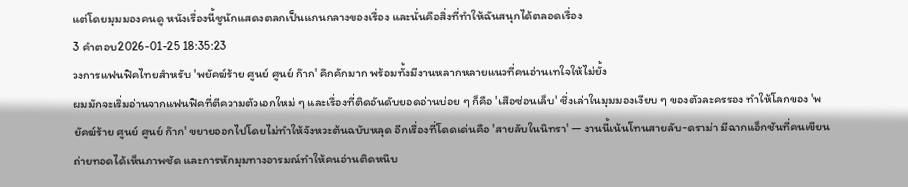แต่โดยมุมมองคนดู หนังเรื่องนี้ชูนักแสดงตลกเป็นแกนกลางของเรื่อง และนั่นคือสิ่งที่ทำให้ฉันสนุกได้ตลอดเรื่อง
3 คำตอบ2026-01-25 18:35:23
วงการแฟนฟิคไทยสำหรับ 'พยัคฆ์ร้าย ศูนย์ ศูนย์ ก๊าก' คึกคักมาก พร้อมทั้งมีงานหลากหลายแนวที่คนอ่านเทใจให้ไม่ยั้ง
ผมมักจะเริ่มอ่านจากแฟนฟิคที่ตีความตัวเอกใหม่ ๆ และเรื่องที่ติดอันดับยอดอ่านบ่อย ๆ ก็คือ 'เสือซ่อนเล็บ' ซึ่งเล่าในมุมมองเงียบ ๆ ของตัวละครรอง ทำให้โลกของ 'พยัคฆ์ร้าย ศูนย์ ศูนย์ ก๊าก' ขยายออกไปโดยไม่ทำให้จังหวะต้นฉบับหลุด อีกเรื่องที่โดดเด่นคือ 'สายลับในนิทรา' — งานนี้เน้นโทนสายลับ-ดราม่า มีฉากแอ็กชันที่คนเขียนถ่ายทอดได้เห็นภาพชัด และการหักมุมทางอารมณ์ทำให้คนอ่านติดหนึบ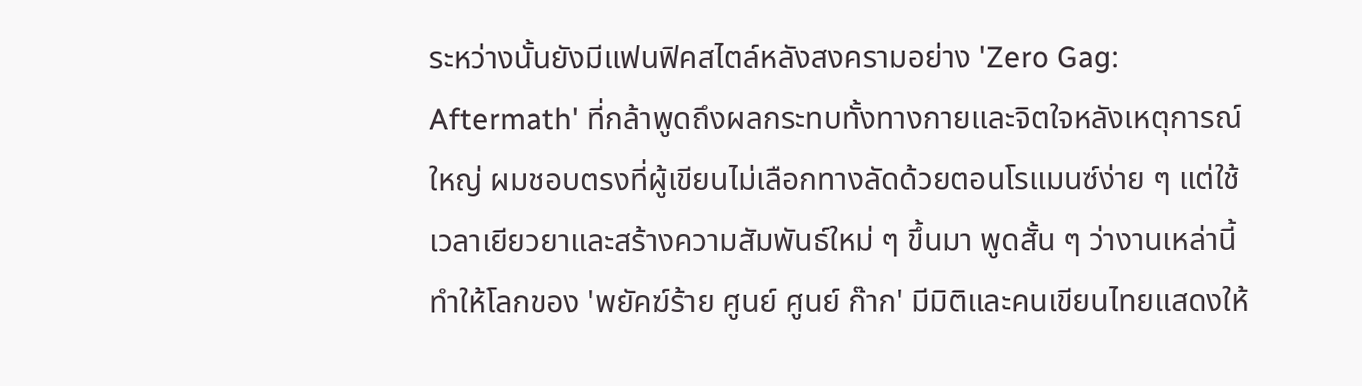ระหว่างนั้นยังมีแฟนฟิคสไตล์หลังสงครามอย่าง 'Zero Gag: Aftermath' ที่กล้าพูดถึงผลกระทบทั้งทางกายและจิตใจหลังเหตุการณ์ใหญ่ ผมชอบตรงที่ผู้เขียนไม่เลือกทางลัดด้วยตอนโรแมนซ์ง่าย ๆ แต่ใช้เวลาเยียวยาและสร้างความสัมพันธ์ใหม่ ๆ ขึ้นมา พูดสั้น ๆ ว่างานเหล่านี้ทำให้โลกของ 'พยัคฆ์ร้าย ศูนย์ ศูนย์ ก๊าก' มีมิติและคนเขียนไทยแสดงให้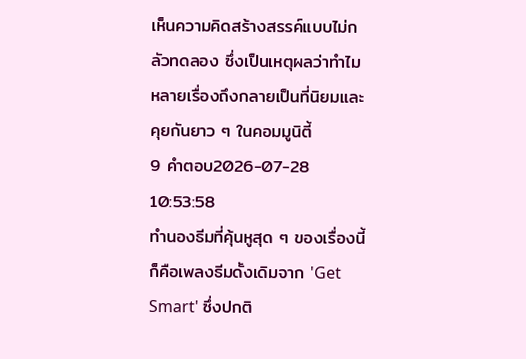เห็นความคิดสร้างสรรค์แบบไม่กลัวทดลอง ซึ่งเป็นเหตุผลว่าทำไมหลายเรื่องถึงกลายเป็นที่นิยมและคุยกันยาว ๆ ในคอมมูนิตี้
9 คำตอบ2026-07-28 10:53:58
ทำนองธีมที่คุ้นหูสุด ๆ ของเรื่องนี้ก็คือเพลงธีมดั้งเดิมจาก 'Get Smart' ซึ่งปกติ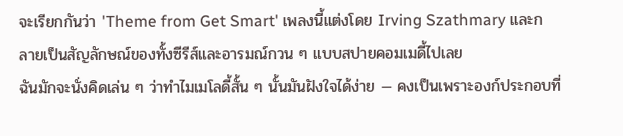จะเรียกกันว่า 'Theme from Get Smart' เพลงนี้แต่งโดย Irving Szathmary และกลายเป็นสัญลักษณ์ของทั้งซีรีส์และอารมณ์กวน ๆ แบบสปายคอมเมดี้ไปเลย
ฉันมักจะนั่งคิดเล่น ๆ ว่าทำไมเมโลดี้สั้น ๆ นั้นมันฝังใจได้ง่าย — คงเป็นเพราะองก์ประกอบที่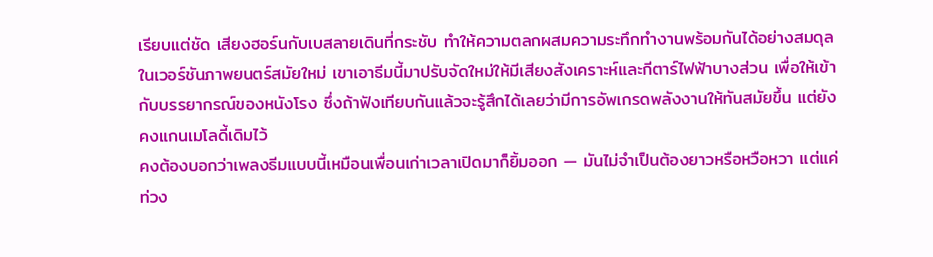เรียบแต่ชัด เสียงฮอร์นกับเบสลายเดินที่กระชับ ทำให้ความตลกผสมความระทึกทำงานพร้อมกันได้อย่างสมดุล ในเวอร์ชันภาพยนตร์สมัยใหม่ เขาเอาธีมนี้มาปรับจัดใหม่ให้มีเสียงสังเคราะห์และกีตาร์ไฟฟ้าบางส่วน เพื่อให้เข้ากับบรรยากรณ์ของหนังโรง ซึ่งถ้าฟังเทียบกันแล้วจะรู้สึกได้เลยว่ามีการอัพเกรดพลังงานให้ทันสมัยขึ้น แต่ยังคงแกนเมโลดี้เดิมไว้
คงต้องบอกว่าเพลงธีมแบบนี้เหมือนเพื่อนเก่าเวลาเปิดมาก็ยิ้มออก — มันไม่จำเป็นต้องยาวหรือหวือหวา แต่แค่ท่วง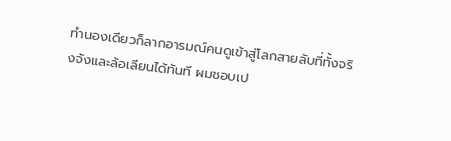ทำนองเดียวก็ลากอารมณ์คนดูเข้าสู่โลกสายลับที่ทั้งจริงจังและล้อเลียนได้ทันที ผมชอบเป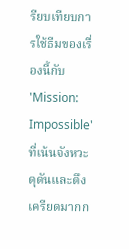รียบเทียบการใช้ธีมของเรื่องนี้กับ 'Mission: Impossible' ที่เน้นจังหวะดุดันและตึงเครียดมากก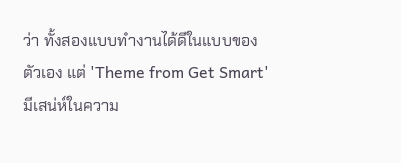ว่า ทั้งสองแบบทำงานได้ดีในแบบของตัวเอง แต่ 'Theme from Get Smart' มีเสน่ห์ในความ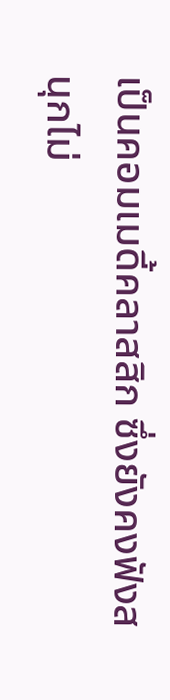เป็นคอมเมดี้คลาสสิก ซึ่งยังคงฟังสนุกไม่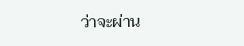ว่าจะผ่าน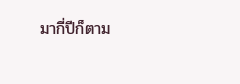มากี่ปีก็ตาม